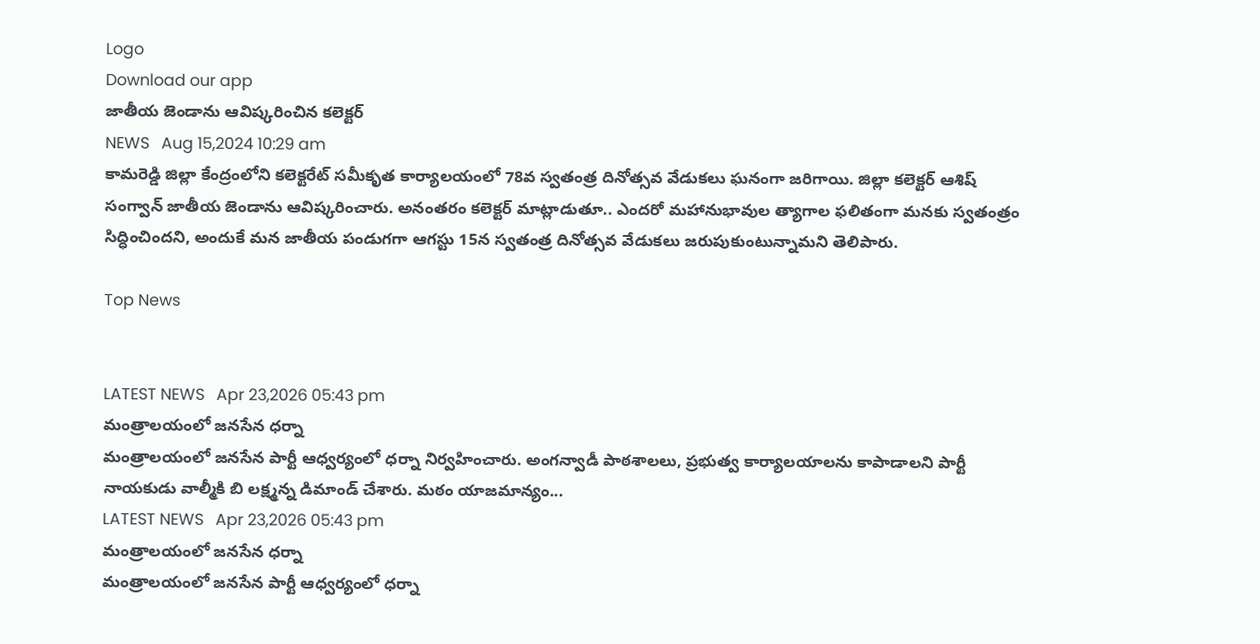Logo
Download our app
జాతీయ జెండాను ఆవిష్క‌రించిన క‌లెక్ట‌ర్
NEWS   Aug 15,2024 10:29 am
కామ‌రెడ్డి జిల్లా కేంద్రంలోని కలెక్టరేట్ సమీకృత కార్యాలయంలో 78వ స్వతంత్ర దినోత్సవ వేడుకలు ఘనంగా జరిగాయి. జిల్లా కలెక్టర్ ఆశిష్ సంగ్వాన్ జాతీయ జెండాను ఆవిష్కరించారు. అనంతరం కలెక్టర్ మాట్లాడుతూ.. ఎందరో మహానుభావుల త్యాగాల ఫలితంగా మనకు స్వతంత్రం సిద్ధించిందని, అందుకే మన జాతీయ పండుగగా ఆగస్టు 15న స్వతంత్ర దినోత్సవ వేడుకలు జరుపుకుంటున్నామ‌ని తెలిపారు.

Top News


LATEST NEWS   Apr 23,2026 05:43 pm
మంత్రాలయంలో జనసేన ధర్నా
మంత్రాలయంలో జనసేన పార్టీ ఆధ్వర్యంలో ధర్నా నిర్వహించారు. అంగన్వాడీ పాఠశాలలు, ప్రభుత్వ కార్యాలయాలను కాపాడాలని పార్టీ నాయకుడు వాల్మీకి బి లక్ష్మన్న డిమాండ్ చేశారు. మఠం యాజమాన్యం...
LATEST NEWS   Apr 23,2026 05:43 pm
మంత్రాలయంలో జనసేన ధర్నా
మంత్రాలయంలో జనసేన పార్టీ ఆధ్వర్యంలో ధర్నా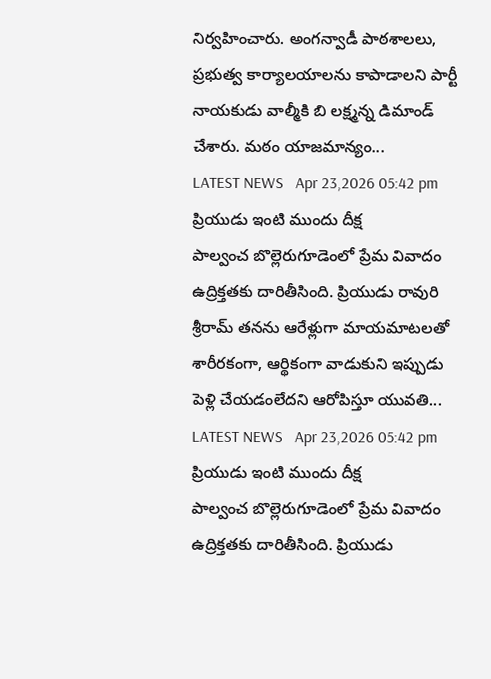నిర్వహించారు. అంగన్వాడీ పాఠశాలలు, ప్రభుత్వ కార్యాలయాలను కాపాడాలని పార్టీ నాయకుడు వాల్మీకి బి లక్ష్మన్న డిమాండ్ చేశారు. మఠం యాజమాన్యం...
LATEST NEWS   Apr 23,2026 05:42 pm
ప్రియుడు ఇంటి ముందు దీక్ష
పాల్వంచ బొల్లెరుగూడెంలో ప్రేమ వివాదం ఉద్రిక్తతకు దారితీసింది. ప్రియుడు రావురి శ్రీరామ్ తనను ఆరేళ్లుగా మాయమాటలతో శారీరకంగా, ఆర్థికంగా వాడుకుని ఇప్పుడు పెళ్లి చేయడంలేదని ఆరోపిస్తూ యువతి...
LATEST NEWS   Apr 23,2026 05:42 pm
ప్రియుడు ఇంటి ముందు దీక్ష
పాల్వంచ బొల్లెరుగూడెంలో ప్రేమ వివాదం ఉద్రిక్తతకు దారితీసింది. ప్రియుడు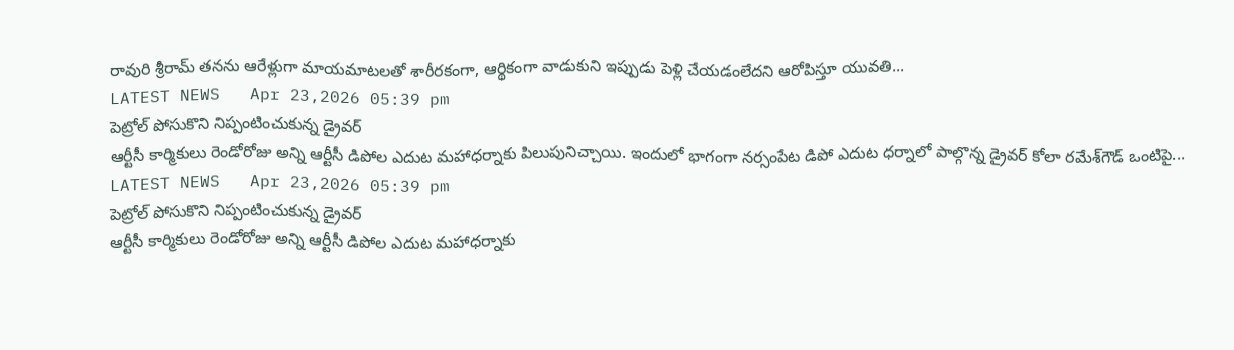రావురి శ్రీరామ్ తనను ఆరేళ్లుగా మాయమాటలతో శారీరకంగా, ఆర్థికంగా వాడుకుని ఇప్పుడు పెళ్లి చేయడంలేదని ఆరోపిస్తూ యువతి...
LATEST NEWS   Apr 23,2026 05:39 pm
పెట్రోల్ పోసుకొని నిప్పంటించుకున్న డ్రైవ‌ర్
ఆర్టీసీ కార్మికులు రెండోరోజు అన్ని ఆర్టీసీ డిపోల ఎదుట మహాధర్నాకు పిలుపునిచ్చాయి. ఇందులో భాగంగా న‌ర్సంపేట డిపో ఎదుట ధర్నాలో పాల్గొన్న డ్రైవ‌ర్ కోలా ర‌మేశ్‌గౌడ్ ఒంటిపై...
LATEST NEWS   Apr 23,2026 05:39 pm
పెట్రోల్ పోసుకొని నిప్పంటించుకున్న డ్రైవ‌ర్
ఆర్టీసీ కార్మికులు రెండోరోజు అన్ని ఆర్టీసీ డిపోల ఎదుట మహాధర్నాకు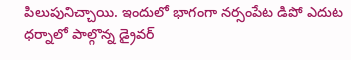పిలుపునిచ్చాయి. ఇందులో భాగంగా న‌ర్సంపేట డిపో ఎదుట ధర్నాలో పాల్గొన్న డ్రైవ‌ర్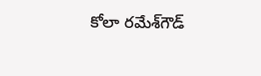కోలా ర‌మేశ్‌గౌడ్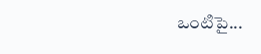ఒంటిపై...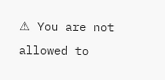⚠ You are not allowed to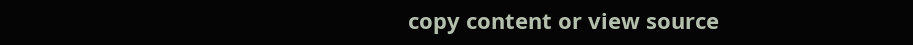copy content or view source